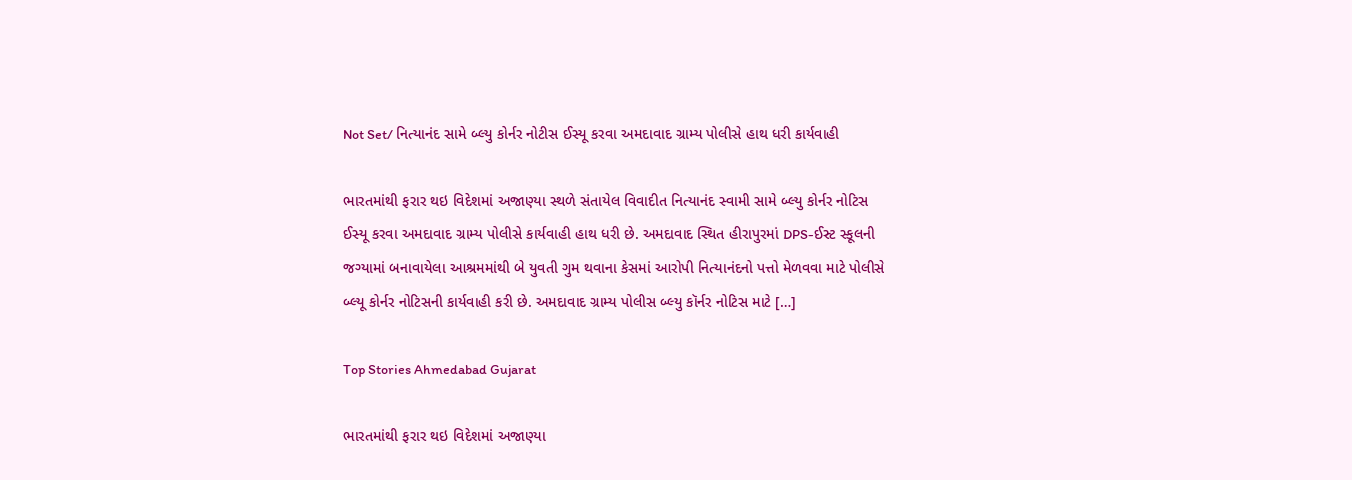Not Set/ નિત્યાનંદ સામે બ્લ્યુ કોર્નર નોટીસ ઈસ્યૂ કરવા અમદાવાદ ગ્રામ્ય પોલીસે હાથ ધરી કાર્યવાહી

ભારતમાંથી ફરાર થઇ વિદેશમાં અજાણ્યા સ્થળે સંતાયેલ વિવાદીત નિત્યાનંદ સ્વામી સામે બ્લ્યુ કોર્નર નોટિસ ઈસ્યૂ કરવા અમદાવાદ ગ્રામ્ય પોલીસે કાર્યવાહી હાથ ધરી છે. અમદાવાદ સ્થિત હીરાપુરમાં DPS-ઈસ્ટ સ્કૂલની જગ્યામાં બનાવાયેલા આશ્રમમાંથી બે યુવતી ગુમ થવાના કેસમાં આરોપી નિત્યાનંદનો પત્તો મેળવવા માટે પોલીસે બ્લ્યૂ કોર્નર નોટિસની કાર્યવાહી કરી છે. અમદાવાદ ગ્રામ્ય પોલીસ બ્લ્યુ કૉર્નર નોટિસ માટે […]

Top Stories Ahmedabad Gujarat

ભારતમાંથી ફરાર થઇ વિદેશમાં અજાણ્યા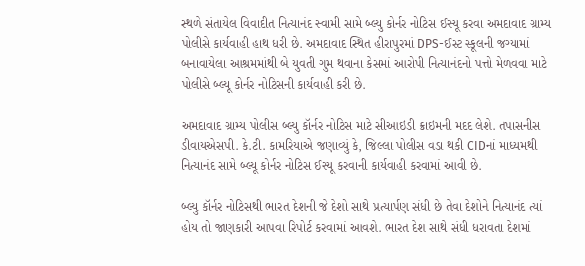સ્થળે સંતાયેલ વિવાદીત નિત્યાનંદ સ્વામી સામે બ્લ્યુ કોર્નર નોટિસ ઈસ્યૂ કરવા અમદાવાદ ગ્રામ્ય પોલીસે કાર્યવાહી હાથ ધરી છે. અમદાવાદ સ્થિત હીરાપુરમાં DPS-ઈસ્ટ સ્કૂલની જગ્યામાં બનાવાયેલા આશ્રમમાંથી બે યુવતી ગુમ થવાના કેસમાં આરોપી નિત્યાનંદનો પત્તો મેળવવા માટે પોલીસે બ્લ્યૂ કોર્નર નોટિસની કાર્યવાહી કરી છે.

અમદાવાદ ગ્રામ્ય પોલીસ બ્લ્યુ કૉર્નર નોટિસ માટે સીઆઇડી ક્રાઇમની મદદ લેશે. તપાસનીસ ડીવાયએસપી. કે.ટી. કામરિયાએ જણાવ્યું કે, જિલ્લા પોલીસ વડા થકી CIDનાં માધ્યમથી નિત્યાનંદ સામે બ્લ્યૂ કોર્નર નોટિસ ઈસ્યૂ કરવાની કાર્યવાહી કરવામાં આવી છે.

બ્લ્યુ કૉર્નર નોટિસથી ભારત દેશની જે દેશો સાથે પ્રત્યાર્પણ સંધી છે તેવા દેશોને નિત્યાનંદ ત્યાં હોય તો જાણકારી આપવા રિપોર્ટ કરવામાં આવશે. ભારત દેશ સાથે સંધી ધરાવતા દેશમાં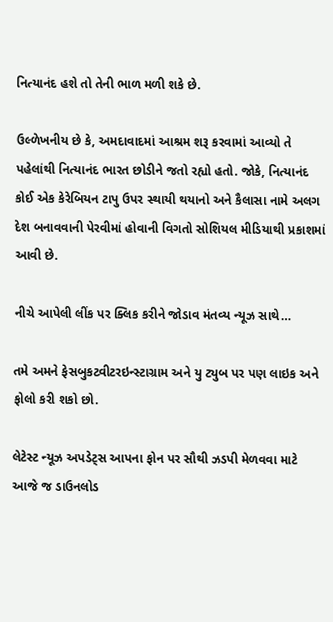નિત્યાનંદ હશે તો તેની ભાળ મળી શકે છે.

ઉલ્ળેખનીય છે કે, અમદાવાદમાં આશ્રમ શરૂ કરવામાં આવ્યો તે પહેલાંથી નિત્યાનંદ ભારત છોડીને જતો રહ્યો હતો. જોકે, નિત્યાનંદ કોઈ એક કેરેબિયન ટાપુ ઉપર સ્થાયી થયાનો અને કૈલાસા નામે અલગ દેશ બનાવવાની પેરવીમાં હોવાની વિગતો સોશિયલ મીડિયાથી પ્રકાશમાં આવી છે.

નીચે આપેલી લીંક પર ક્લિક કરીને જોડાવ મંતવ્ય ન્યૂઝ સાથે…

તમે અમને ફેસબુકટ્વીટરઇન્સ્ટાગ્રામ અને યુ ટ્યુબ પર પણ લાઇક અને ફોલો કરી શકો છો.

લેટેસ્ટ ન્યૂઝ અપડેટ્સ આપના ફોન પર સૌથી ઝડપી મેળવવા માટે આજે જ ડાઉનલોડ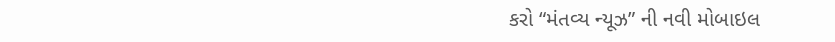કરો “મંતવ્ય ન્યૂઝ” ની નવી મોબાઇલ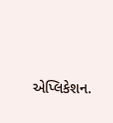એપ્લિકેશન.